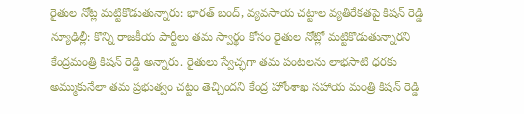రైతుల నోట్ల మట్టికొడుతున్నారు: భారత్ బంద్, వ్యవసాయ చట్టాల వ్యతిరేకతపై కిషన్ రెడ్డి
న్యూఢిల్లీ: కొన్ని రాజకీయ పార్టీలు తమ స్వార్థం కోసం రైతుల నోట్లో మట్టికొడుతున్నారని కేంద్రమంత్రి కిషన్ రెడ్డి అన్నారు. రైతులు స్వేచ్ఛగా తమ పంటలను లాభసాటి ధరకు అమ్ముకునేలా తమ ప్రభుత్వం చట్టం తెచ్చిందని కేంద్ర హోంశాఖ సహాయ మంత్రి కిషన్ రెడ్డి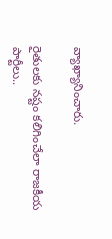వ్యాఖ్యానించారు.

రైతులకు నష్టం కలిగించేలా రాజకీయ పార్టీలు..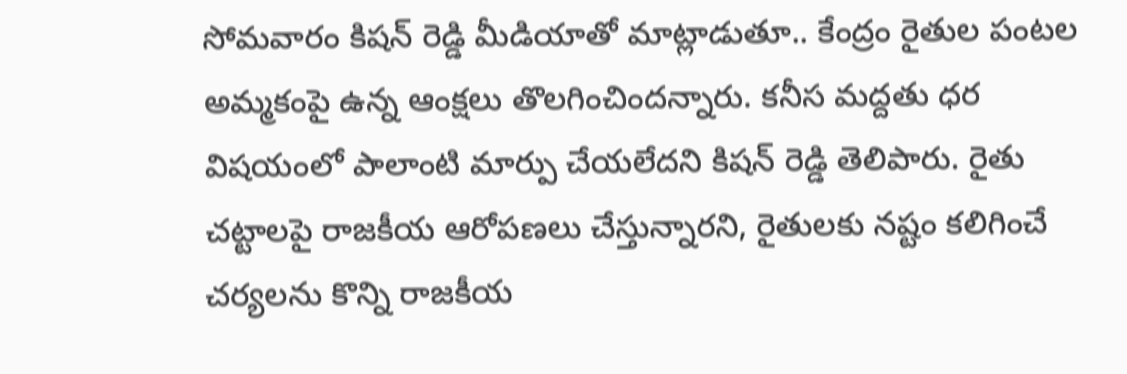సోమవారం కిషన్ రెడ్డి మీడియాతో మాట్లాడుతూ.. కేంద్రం రైతుల పంటల అమ్మకంపై ఉన్న ఆంక్షలు తొలగించిందన్నారు. కనీస మద్దతు ధర విషయంలో ఎాలాంటి మార్పు చేయలేదని కిషన్ రెడ్డి తెలిపారు. రైతు చట్టాలపై రాజకీయ ఆరోపణలు చేస్తున్నారని, రైతులకు నష్టం కలిగించే చర్యలను కొన్ని రాజకీయ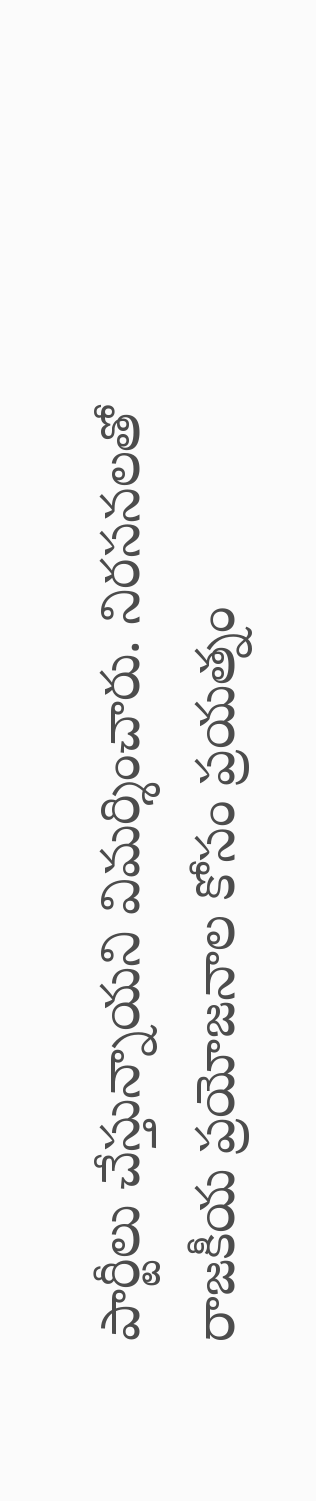పార్టీలు చేస్తున్నాయని విమర్శించారు. నిరసనలతో రాజకీయ ప్రయోజనాల కోసం ప్రయత్నం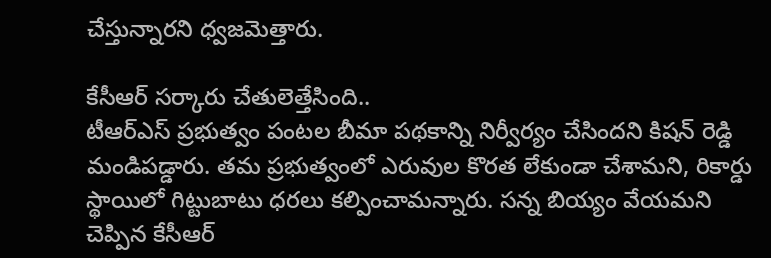చేస్తున్నారని ధ్వజమెత్తారు.

కేసీఆర్ సర్కారు చేతులెత్తేసింది..
టీఆర్ఎస్ ప్రభుత్వం పంటల బీమా పథకాన్ని నిర్వీర్యం చేసిందని కిషన్ రెడ్డి మండిపడ్డారు. తమ ప్రభుత్వంలో ఎరువుల కొరత లేకుండా చేశామని, రికార్డు స్థాయిలో గిట్టుబాటు ధరలు కల్పించామన్నారు. సన్న బియ్యం వేయమని చెప్పిన కేసీఆర్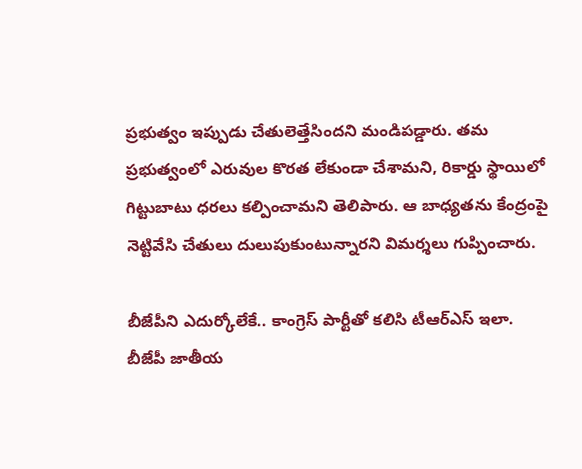ప్రభుత్వం ఇప్పుడు చేతులెత్తేసిందని మండిపడ్డారు. తమ ప్రభుత్వంలో ఎరువుల కొరత లేకుండా చేశామని, రికార్డు స్థాయిలో గిట్టుబాటు ధరలు కల్పించామని తెలిపారు. ఆ బాధ్యతను కేంద్రంపై నెట్టివేసి చేతులు దులుపుకుంటున్నారని విమర్శలు గుప్పించారు.

బీజేపీని ఎదుర్కోలేకే.. కాంగ్రెస్ పార్టీతో కలిసి టీఆర్ఎస్ ఇలా.
బీజేపీ జాతీయ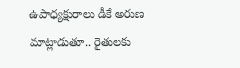ఉపాధ్యక్షురాలు డీకే అరుణ మాట్లాడుతూ.. రైతులకు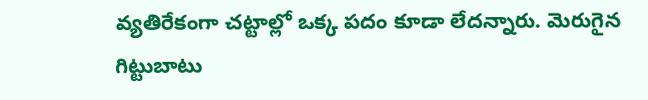వ్యతిరేకంగా చట్టాల్లో ఒక్క పదం కూడా లేదన్నారు. మెరుగైన గిట్టుబాటు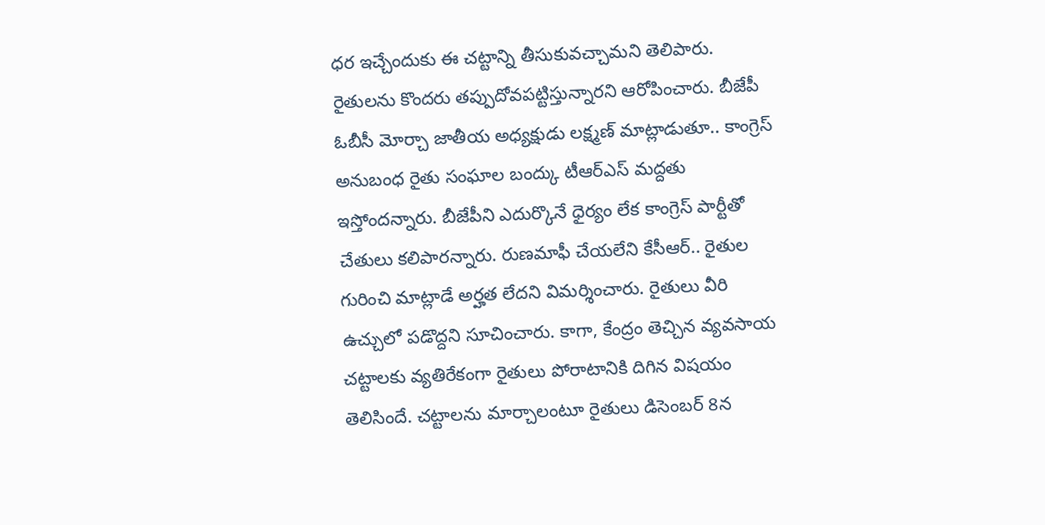ధర ఇచ్చేందుకు ఈ చట్టాన్ని తీసుకువచ్చామని తెలిపారు. రైతులను కొందరు తప్పుదోవపట్టిస్తున్నారని ఆరోపించారు. బీజేపీ ఓబీసీ మోర్చా జాతీయ అధ్యక్షుడు లక్ష్మణ్ మాట్లాడుతూ.. కాంగ్రెస్ అనుబంధ రైతు సంఘాల బంద్కు టీఆర్ఎస్ మద్దతు ఇస్తోందన్నారు. బీజేపీని ఎదుర్కొనే ధైర్యం లేక కాంగ్రెస్ పార్టీతో చేతులు కలిపారన్నారు. రుణమాఫీ చేయలేని కేసీఆర్.. రైతుల గురించి మాట్లాడే అర్హత లేదని విమర్శించారు. రైతులు వీరి ఉచ్చులో పడొద్దని సూచించారు. కాగా, కేంద్రం తెచ్చిన వ్యవసాయ చట్టాలకు వ్యతిరేకంగా రైతులు పోరాటానికి దిగిన విషయం తెలిసిందే. చట్టాలను మార్చాలంటూ రైతులు డిసెంబర్ 8న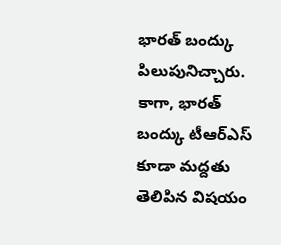భారత్ బంద్కు పిలుపునిచ్చారు. కాగా, భారత్ బంద్కు టీఆర్ఎస్ కూడా మద్దతు తెలిపిన విషయం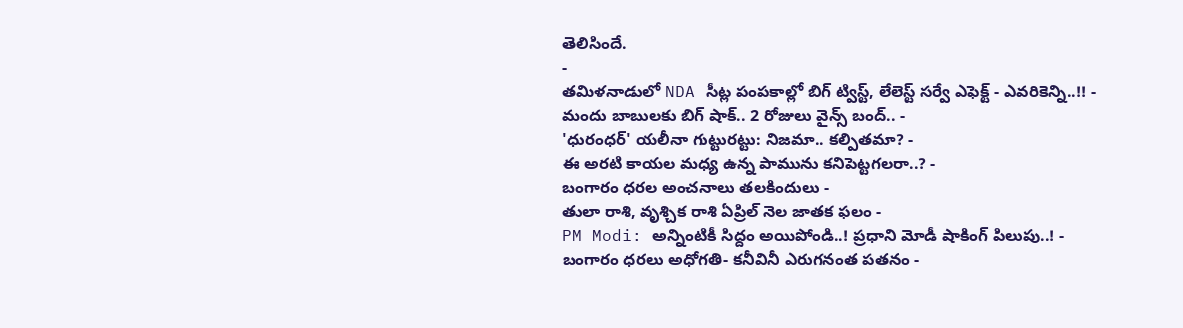తెలిసిందే.
-
తమిళనాడులో NDA సీట్ల పంపకాల్లో బిగ్ ట్విస్ట్, లేలెస్ట్ సర్వే ఎఫెక్ట్ - ఎవరికెన్ని..!! -
మందు బాబులకు బిగ్ షాక్.. 2 రోజులు వైన్స్ బంద్.. -
'ధురంధర్' యలీనా గుట్టురట్టు: నిజమా.. కల్పితమా? -
ఈ అరటి కాయల మధ్య ఉన్న పామును కనిపెట్టగలరా..? -
బంగారం ధరల అంచనాలు తలకిందులు -
తులా రాశి, వృశ్చిక రాశి ఏప్రిల్ నెల జాతక ఫలం -
PM Modi: అన్నింటికీ సిద్దం అయిపోండి..! ప్రధాని మోడీ షాకింగ్ పిలుపు..! -
బంగారం ధరలు అధోగతి- కనీవినీ ఎరుగనంత పతనం -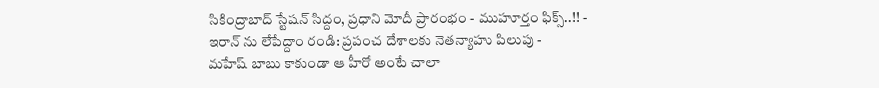సికింద్రాబాద్ స్టేషన్ సిద్దం, ప్రధాని మోదీ ప్రారంభం - ముహూర్తం ఫిక్స్..!! -
ఇరాన్ ను లేపేద్దాం రండి: ప్రపంచ దేశాలకు నెతన్యాహు పిలుపు -
మహేష్ బాబు కాకుండా ఆ హీరో అంటే చాలా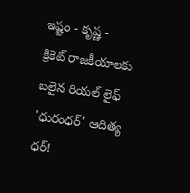ఇష్టం - కృష్ణ -
క్రికెట్ రాజకీయాలకు బలైన రియల్ లైఫ్ 'ధురంధర్' ఆదిత్య ధర్!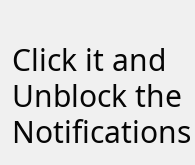Click it and Unblock the Notifications